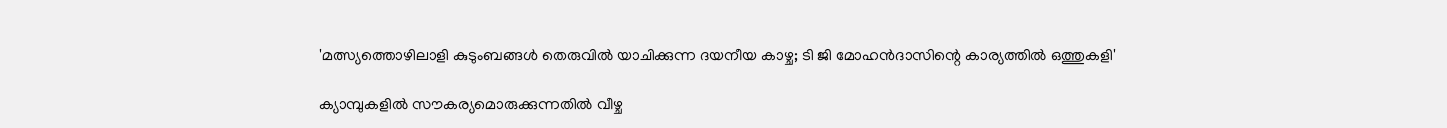'മത്സ്യത്തൊഴിലാളി കുടുംബങ്ങള്‍ തെരുവില്‍ യാചിക്കുന്ന ദയനീയ കാഴ്ച; ടി ജി മോഹന്‍ദാസിന്റെ കാര്യത്തില്‍ ഒത്തുകളി'

ക്യാമ്പുകളില്‍ സൗകര്യമൊരുക്കുന്നതില്‍ വീഴ്ച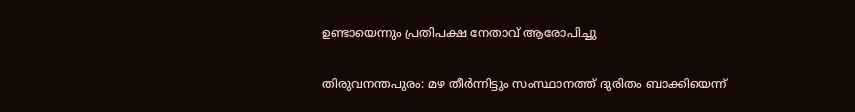ഉണ്ടായെന്നും പ്രതിപക്ഷ നേതാവ് ആരോപിച്ചു

തിരുവനന്തപുരം: മഴ തീര്‍ന്നിട്ടും സംസ്ഥാനത്ത് ദുരിതം ബാക്കിയെന്ന്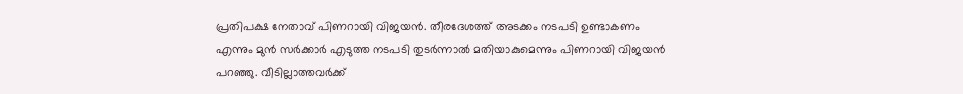പ്രതിപക്ഷ നേതാവ് പിണറായി വിജയന്‍. തീരദേശത്ത് അടക്കം നടപടി ഉണ്ടാകണം എന്നും മുന്‍ സര്‍ക്കാര്‍ എടുത്ത നടപടി തുടര്‍ന്നാല്‍ മതിയാകുമെന്നും പിണറായി വിജയന്‍ പറഞ്ഞു. വീടില്ലാത്തവര്‍ക്ക്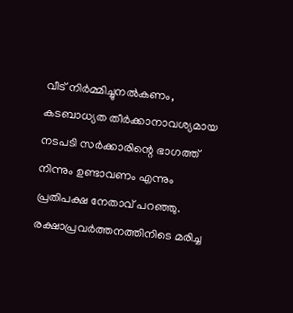വീട് നിര്‍മ്മിച്ചുനല്‍കണം, കടബാധ്യത തീര്‍ക്കാനാവശ്യമായ നടപടി സര്‍ക്കാരിന്റെ ഭാഗത്ത് നിന്നും ഉണ്ടാവണം എന്നും പ്രതിപക്ഷ നേതാവ് പറഞ്ഞു. രക്ഷാപ്രവര്‍ത്തനത്തിനിടെ മരിച്ച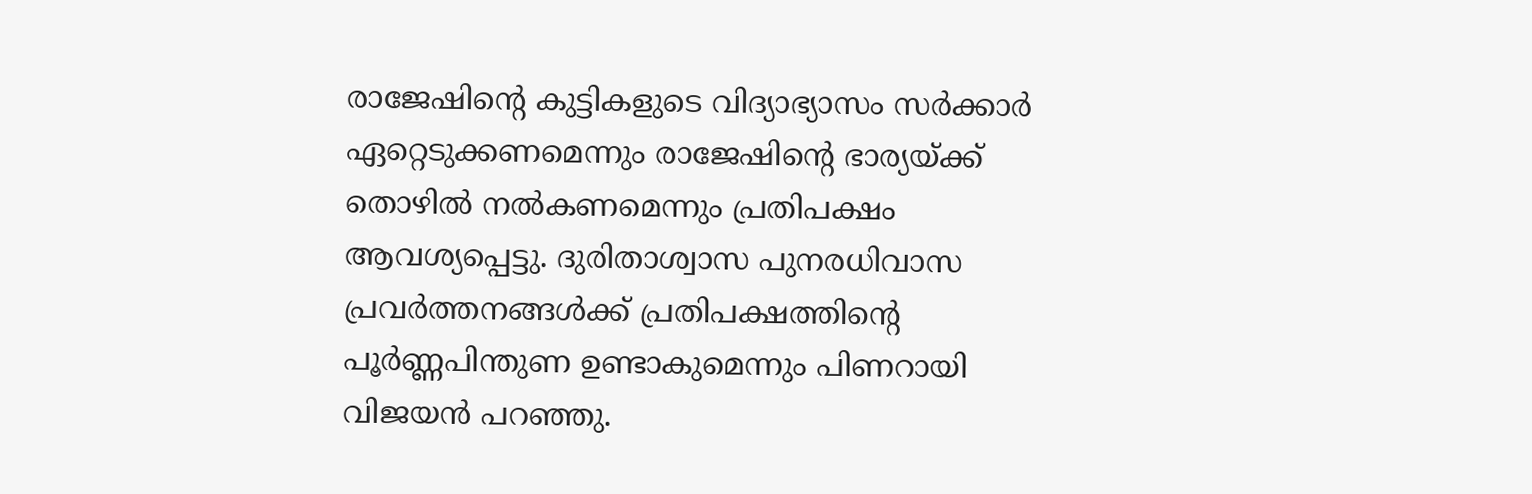രാജേഷിന്റെ കുട്ടികളുടെ വിദ്യാഭ്യാസം സര്‍ക്കാര്‍ ഏറ്റെടുക്കണമെന്നും രാജേഷിന്റെ ഭാര്യയ്ക്ക് തൊഴില്‍ നല്‍കണമെന്നും പ്രതിപക്ഷം ആവശ്യപ്പെട്ടു. ദുരിതാശ്വാസ പുനരധിവാസ പ്രവര്‍ത്തനങ്ങള്‍ക്ക് പ്രതിപക്ഷത്തിന്റെ പൂര്‍ണ്ണപിന്തുണ ഉണ്ടാകുമെന്നും പിണറായി വിജയന്‍ പറഞ്ഞു.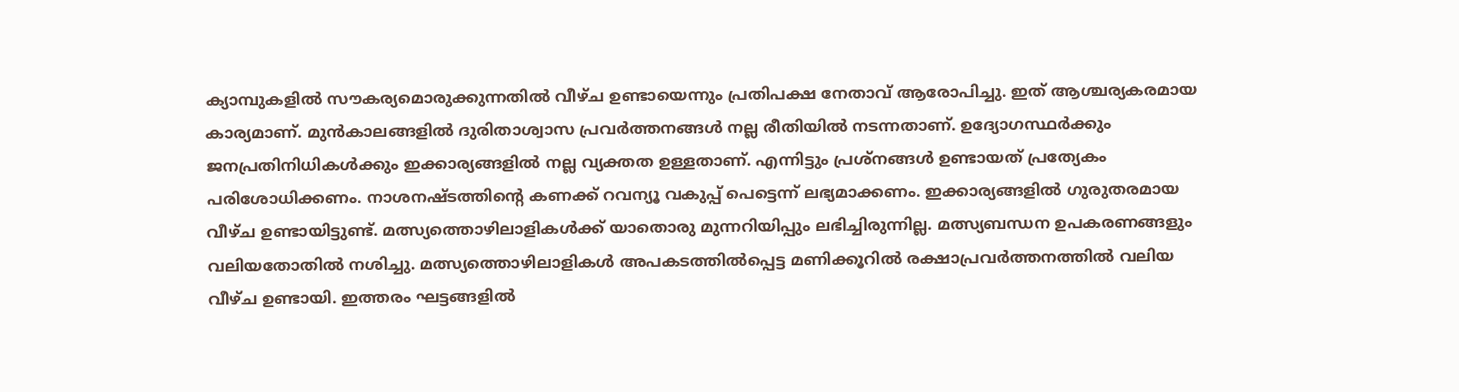ക്യാമ്പുകളില്‍ സൗകര്യമൊരുക്കുന്നതില്‍ വീഴ്ച ഉണ്ടായെന്നും പ്രതിപക്ഷ നേതാവ് ആരോപിച്ചു. ഇത് ആശ്ചര്യകരമായ കാര്യമാണ്. മുന്‍കാലങ്ങളില്‍ ദുരിതാശ്വാസ പ്രവര്‍ത്തനങ്ങള്‍ നല്ല രീതിയില്‍ നടന്നതാണ്. ഉദ്യോഗസ്ഥര്‍ക്കും ജനപ്രതിനിധികള്‍ക്കും ഇക്കാര്യങ്ങളില്‍ നല്ല വ്യക്തത ഉള്ളതാണ്. എന്നിട്ടും പ്രശ്‌നങ്ങള്‍ ഉണ്ടായത് പ്രത്യേകം പരിശോധിക്കണം. നാശനഷ്ടത്തിന്റെ കണക്ക് റവന്യൂ വകുപ്പ് പെട്ടെന്ന് ലഭ്യമാക്കണം. ഇക്കാര്യങ്ങളില്‍ ഗുരുതരമായ വീഴ്ച ഉണ്ടായിട്ടുണ്ട്. മത്സ്യത്തൊഴിലാളികള്‍ക്ക് യാതൊരു മുന്നറിയിപ്പും ലഭിച്ചിരുന്നില്ല. മത്സ്യബന്ധന ഉപകരണങ്ങളും വലിയതോതില്‍ നശിച്ചു. മത്സ്യത്തൊഴിലാളികള്‍ അപകടത്തില്‍പ്പെട്ട മണിക്കൂറില്‍ രക്ഷാപ്രവര്‍ത്തനത്തില്‍ വലിയ വീഴ്ച ഉണ്ടായി. ഇത്തരം ഘട്ടങ്ങളില്‍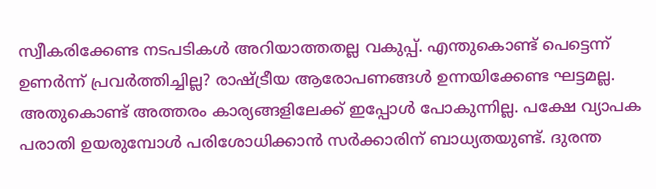സ്വീകരിക്കേണ്ട നടപടികള്‍ അറിയാത്തതല്ല വകുപ്പ്. എന്തുകൊണ്ട് പെട്ടെന്ന് ഉണര്‍ന്ന് പ്രവര്‍ത്തിച്ചില്ല? രാഷ്ട്രീയ ആരോപണങ്ങള്‍ ഉന്നയിക്കേണ്ട ഘട്ടമല്ല. അതുകൊണ്ട് അത്തരം കാര്യങ്ങളിലേക്ക് ഇപ്പോള്‍ പോകുന്നില്ല. പക്ഷേ വ്യാപക പരാതി ഉയരുമ്പോള്‍ പരിശോധിക്കാന്‍ സര്‍ക്കാരിന് ബാധ്യതയുണ്ട്. ദുരന്ത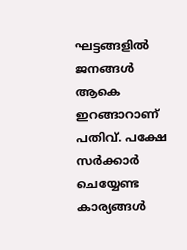ഘട്ടങ്ങളില്‍ ജനങ്ങള്‍ ആകെ ഇറങ്ങാറാണ് പതിവ്. പക്ഷേ സര്‍ക്കാര്‍ ചെയ്യേണ്ട കാര്യങ്ങള്‍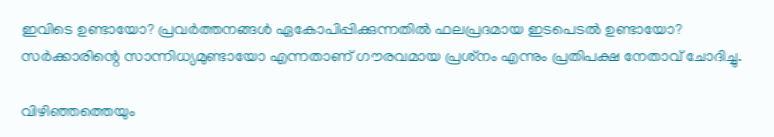ഇവിടെ ഉണ്ടായോ? പ്രവര്‍ത്തനങ്ങള്‍ ഏകോപിപ്പിക്കുന്നതില്‍ ഫലപ്രദമായ ഇടപെടല്‍ ഉണ്ടായോ? സര്‍ക്കാരിന്റെ സാന്നിധ്യമുണ്ടായോ എന്നതാണ് ഗൗരവമായ പ്രശ്‌നം എന്നും പ്രതിപക്ഷ നേതാവ് ചോദിച്ചു.

വിഴിഞ്ഞത്തെയും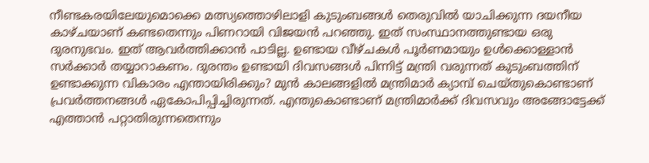നീണ്ടകരയിലേയുമൊക്കെ മത്സ്യത്തൊഴിലാളി കുടുംബങ്ങള്‍ തെരുവില്‍ യാചിക്കുന്ന ദയനീയ കാഴ്ചയാണ് കണ്ടതെന്നും പിണറായി വിജയന്‍ പറഞ്ഞു. ഇത് സംസ്ഥാനത്തുണ്ടായ ഒരു ദുരനുഭവം. ഇത് ആവര്‍ത്തിക്കാന്‍ പാടില്ല. ഉണ്ടായ വീഴ്ചകള്‍ പൂര്‍ണമായും ഉള്‍ക്കൊള്ളാന്‍ സര്‍ക്കാര്‍ തയ്യാറാകണം. ദുരന്തം ഉണ്ടായി ദിവസങ്ങള്‍ പിന്നിട്ട് മന്ത്രി വരുന്നത് കുടുംബത്തിന് ഉണ്ടാക്കുന്ന വികാരം എന്തായിരിക്കും? മുന്‍ കാലങ്ങളില്‍ മന്ത്രിമാര്‍ ക്യാമ്പ് ചെയ്തുകൊണ്ടാണ് പ്രവര്‍ത്തനങ്ങള്‍ ഏകോപിപ്പിച്ചിരുന്നത്. എന്തുകൊണ്ടാണ് മന്ത്രിമാര്‍ക്ക് ദിവസവും അങ്ങോട്ടേക്ക് എത്താന്‍ പറ്റാതിരുന്നതെന്നും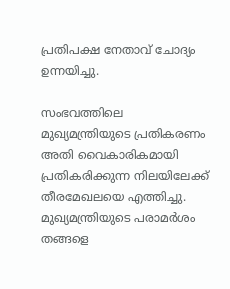പ്രതിപക്ഷ നേതാവ് ചോദ്യം ഉന്നയിച്ചു.

സംഭവത്തിലെ മുഖ്യമന്ത്രിയുടെ പ്രതികരണം അതി വൈകാരികമായി പ്രതികരിക്കുന്ന നിലയിലേക്ക് തീരമേഖലയെ എത്തിച്ചു. മുഖ്യമന്ത്രിയുടെ പരാമര്‍ശം തങ്ങളെ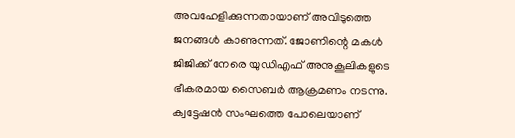അവഹേളിക്കുന്നതായാണ് അവിടുത്തെ ജനങ്ങള്‍ കാണുന്നത്. ജോണിന്റെ മകള്‍ ജിജിക്ക് നേരെ യുഡിഎഫ് അനുകൂലികളുടെ ഭീകരമായ സൈബര്‍ ആക്രമണം നടന്നു. ക്വട്ടേഷന്‍ സംഘത്തെ പോലെയാണ്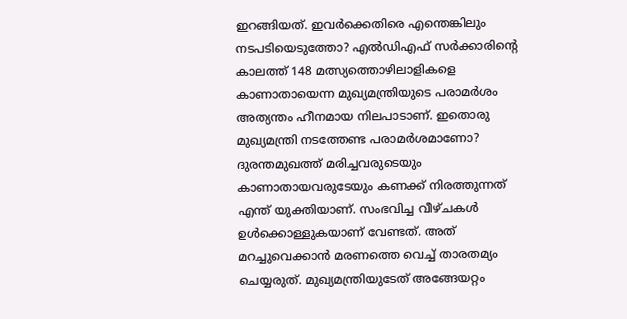ഇറങ്ങിയത്. ഇവര്‍ക്കെതിരെ എന്തെങ്കിലും നടപടിയെടുത്തോ? എല്‍ഡിഎഫ് സര്‍ക്കാരിന്റെ കാലത്ത് 148 മത്സ്യത്തൊഴിലാളികളെ കാണാതായെന്ന മുഖ്യമന്ത്രിയുടെ പരാമര്‍ശം അത്യന്തം ഹീനമായ നിലപാടാണ്. ഇതൊരു മുഖ്യമന്ത്രി നടത്തേണ്ട പരാമര്‍ശമാണോ? ദുരന്തമുഖത്ത് മരിച്ചവരുടെയും കാണാതായവരുടേയും കണക്ക് നിരത്തുന്നത് എന്ത് യുക്തിയാണ്. സംഭവിച്ച വീഴ്ചകള്‍ ഉള്‍ക്കൊള്ളുകയാണ് വേണ്ടത്. അത് മറച്ചുവെക്കാന്‍ മരണത്തെ വെച്ച് താരതമ്യം ചെയ്യരുത്. മുഖ്യമന്ത്രിയുടേത് അങ്ങേയറ്റം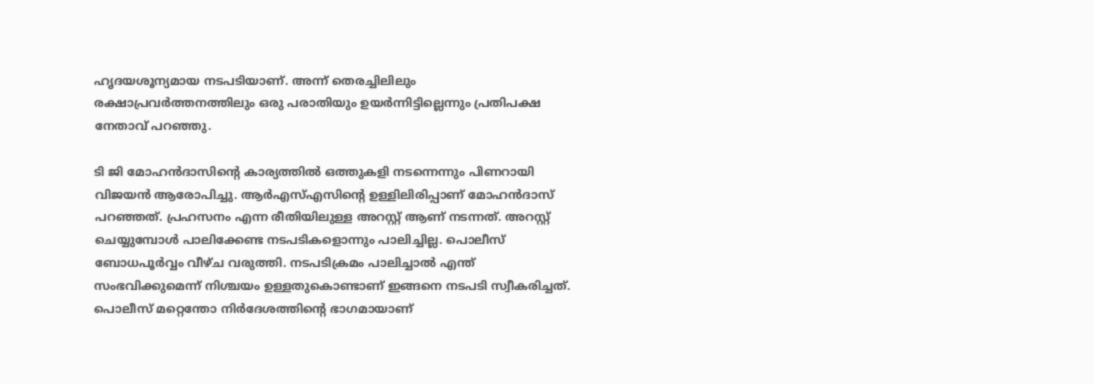ഹൃദയശൂന്യമായ നടപടിയാണ്. അന്ന് തെരച്ചിലിലും രക്ഷാപ്രവര്‍ത്തനത്തിലും ഒരു പരാതിയും ഉയര്‍ന്നിട്ടില്ലെന്നും പ്രതിപക്ഷ നേതാവ് പറഞ്ഞു.

ടി ജി മോഹന്‍ദാസിന്റെ കാര്യത്തില്‍ ഒത്തുകളി നടന്നെന്നും പിണറായി വിജയന്‍ ആരോപിച്ചു. ആര്‍എസ്എസിന്റെ ഉള്ളിലിരിപ്പാണ് മോഹന്‍ദാസ് പറഞ്ഞത്. പ്രഹസനം എന്ന രീതിയിലുള്ള അറസ്റ്റ് ആണ് നടന്നത്. അറസ്റ്റ് ചെയ്യുമ്പോള്‍ പാലിക്കേണ്ട നടപടികളൊന്നും പാലിച്ചില്ല. പൊലീസ് ബോധപൂര്‍വ്വം വീഴ്ച വരുത്തി. നടപടിക്രമം പാലിച്ചാല്‍ എന്ത് സംഭവിക്കുമെന്ന് നിശ്ചയം ഉള്ളതുകൊണ്ടാണ് ഇങ്ങനെ നടപടി സ്വീകരിച്ചത്. പൊലീസ് മറ്റെന്തോ നിര്‍ദേശത്തിന്റെ ഭാഗമായാണ്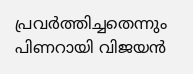പ്രവര്‍ത്തിച്ചതെന്നും പിണറായി വിജയന്‍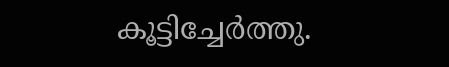കൂട്ടിച്ചേര്‍ത്തു.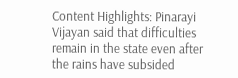Content Highlights: Pinarayi Vijayan said that difficulties remain in the state even after the rains have subsided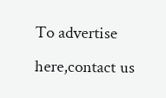To advertise here,contact us